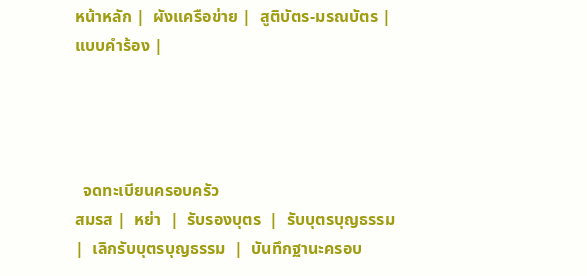หน้าหลัก |  ผังแครือข่าย |  สูติบัตร-มรณบัตร |  แบบคำร้อง |




  จดทะเบียนครอบครัว
สมรส |  หย่า  |  รับรองบุตร  |  รับบุตรบุญธรรม  |  เลิกรับบุตรบุญธรรม  |  บันทึกฐานะครอบ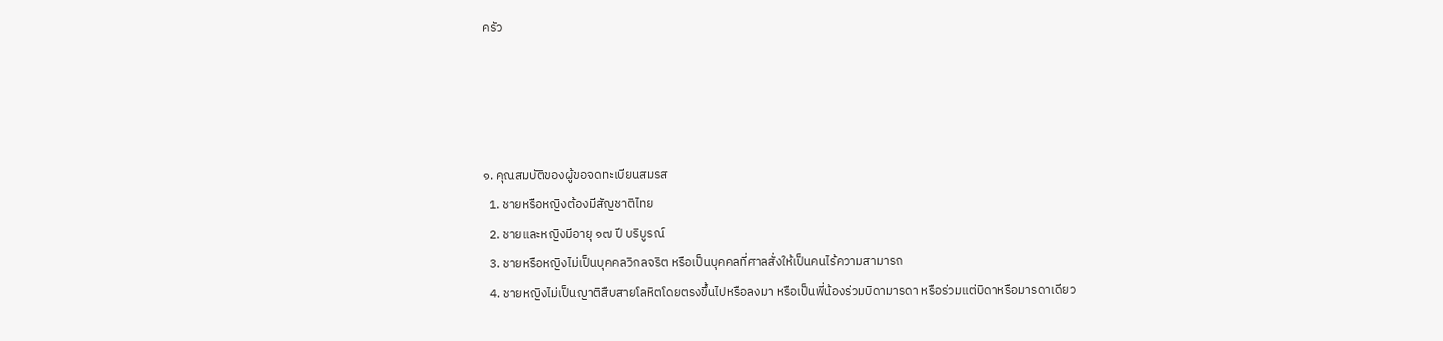ครัว




๑. คุณสมบัติของผู้ขอจดทะเบียนสมรส
  1. ชายหรือหญิงต้องมีสัญชาติไทย
  2. ชายและหญิงมีอายุ ๑๗ ปี บริบูรณ์
  3. ชายหรือหญิงไม่เป็นบุคคลวิกลจริต หรือเป็นบุคคลที่ศาลสั่งให้เป็นคนไร้ความสามารถ
  4. ชายหญิงไม่เป็นญาติสืบสายโลหิตโดยตรงขึ้นไปหรือลงมา หรือเป็นพี่น้องร่วมบิดามารดา หรือร่วมแต่บิดาหรือมารดาเดียว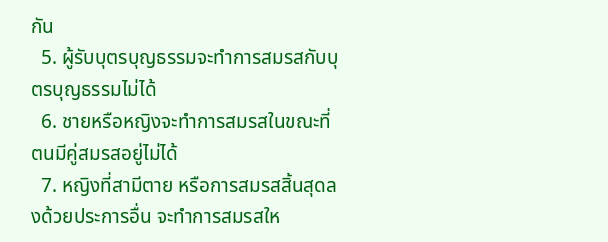กัน
  5. ผู้รับบุตรบุญธรรมจะทำการสมรสกับบุตรบุญธรรมไม่ได้
  6. ชายหรือหญิงจะทำการสมรสในขณะที่ตนมีคู่สมรสอยู่ไม่ได้
  7. หญิงที่สามีตาย หรือการสมรสสิ้นสุดลงด้วยประการอื่น จะทำการสมรสให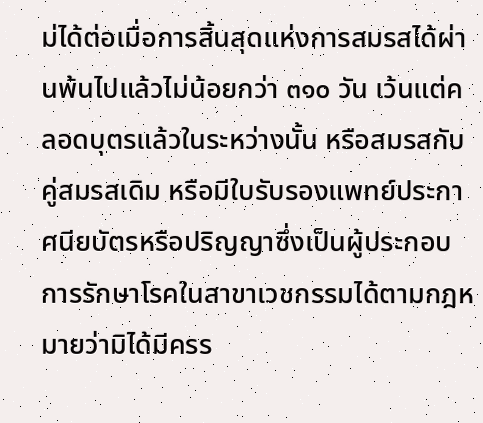ม่ได้ต่อเมื่อการสิ้นสุดแห่งการสมรสได้ผ่านพ้นไปแล้วไม่น้อยกว่า ๓๑๐ วัน เว้นแต่คลอดบุตรแล้วในระหว่างนั้น หรือสมรสกับคู่สมรสเดิม หรือมีใบรับรองแพทย์ประกาศนียบัตรหรือปริญญาซึ่งเป็นผู้ประกอบการรักษาโรคในสาขาเวชกรรมได้ตามกฎหมายว่ามิได้มีครร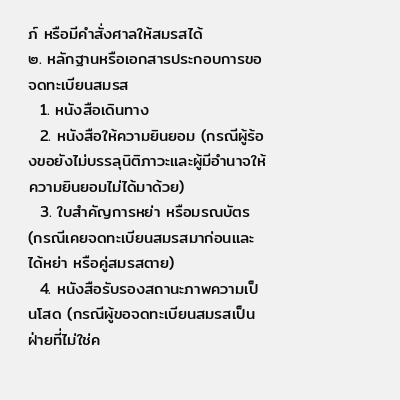ภ์ หรือมีคำสั่งศาลให้สมรสได้
๒. หลักฐานหรือเอกสารประกอบการขอจดทะเบียนสมรส
  1. หนังสือเดินทาง
  2. หนังสือให้ความยินยอม (กรณีผู้ร้องขอยังไม่บรรลุนิติภาวะและผู้มีอำนาจให้ความยินยอมไม่ได้มาด้วย)
  3. ใบสำคัญการหย่า หรือมรณบัตร (กรณีเคยจดทะเบียนสมรสมาก่อนและได้หย่า หรือคู่สมรสตาย)
  4. หนังสือรับรองสถานะภาพความเป็นโสด (กรณีผู้ขอจดทะเบียนสมรสเป็นฝ่ายที่ไม่ใช่ค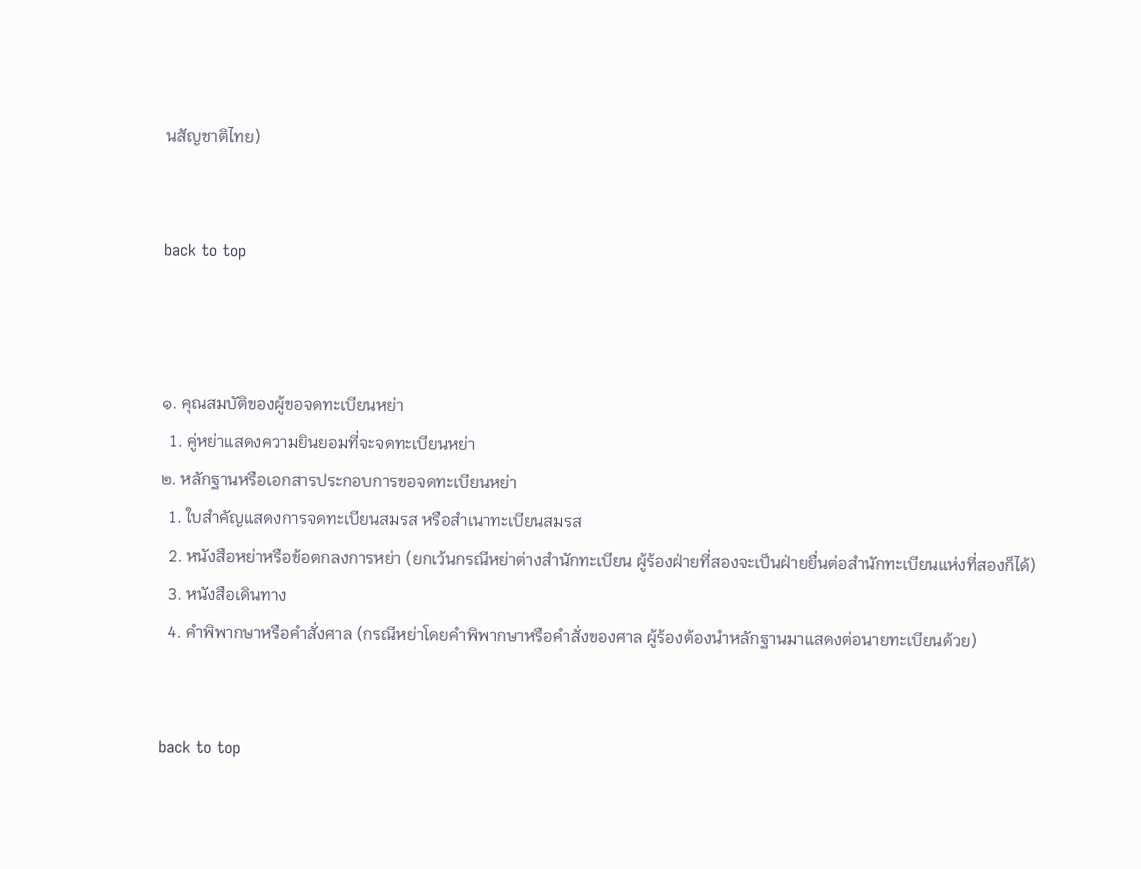นสัญชาติไทย)


back to top



๑. คุณสมบัติของผู้ขอจดทะเบียนหย่า
  1. คู่หย่าแสดงความยินยอมที่จะจดทะเบียนหย่า
๒. หลักฐานหรือเอกสารประกอบการขอจดทะเบียนหย่า
  1. ใบสำคัญแสดงการจดทะเบียนสมรส หรือสำเนาทะเบียนสมรส
  2. หนังสือหย่าหรือข้อตกลงการหย่า (ยกเว้นกรณีหย่าต่างสำนักทะเบียน ผู้ร้องฝ่ายที่สองจะเป็นฝ่ายยื่นต่อสำนักทะเบียนแห่งที่สองก็ได้)
  3. หนังสือเดินทาง
  4. คำพิพากษาหรือคำสั่งศาล (กรณีหย่าโดยคำพิพากษาหรือคำสั่งของศาล ผู้ร้องต้องนำหลักฐานมาแสดงต่อนายทะเบียนด้วย)


back to top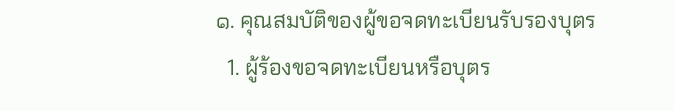๑. คุณสมบัติของผู้ขอจดทะเบียนรับรองบุตร
  1. ผู้ร้องขอจดทะเบียนหรือบุตร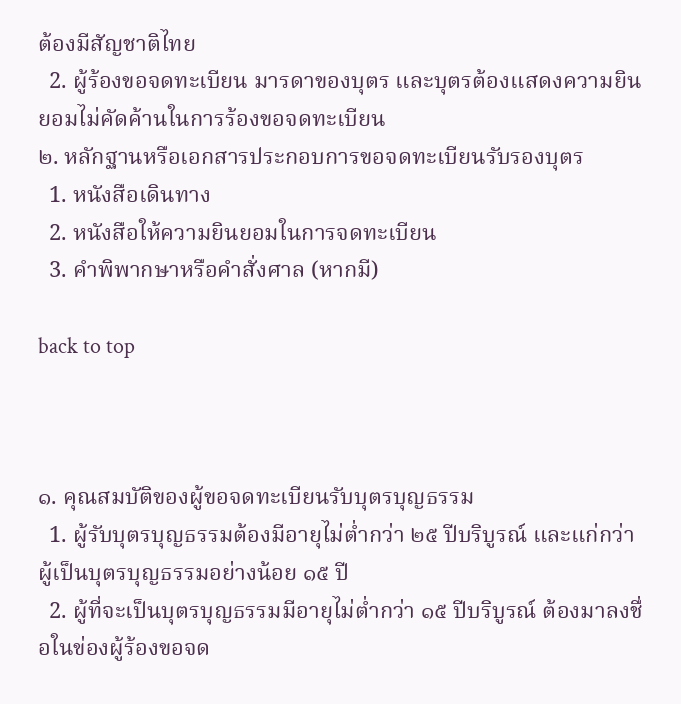ต้องมีสัญชาติไทย
  2. ผู้ร้องขอจดทะเบียน มารดาของบุตร และบุตรต้องแสดงความยินยอมไม่คัดค้านในการร้องขอจดทะเบียน
๒. หลักฐานหรือเอกสารประกอบการขอจดทะเบียนรับรองบุตร
  1. หนังสือเดินทาง
  2. หนังสือให้ความยินยอมในการจดทะเบียน
  3. คำพิพากษาหรือคำสั่งศาล (หากมี)

back to top



๑. คุณสมบัติของผู้ขอจดทะเบียนรับบุตรบุญธรรม
  1. ผู้รับบุตรบุญธรรมต้องมีอายุไม่ต่ำกว่า ๒๕ ปีบริบูรณ์ และแก่กว่าผู้เป็นบุตรบุญธรรมอย่างน้อย ๑๕ ปี
  2. ผู้ที่จะเป็นบุตรบุญธรรมมีอายุไม่ต่ำกว่า ๑๕ ปีบริบูรณ์ ต้องมาลงชื่อในข่องผู้ร้องขอจด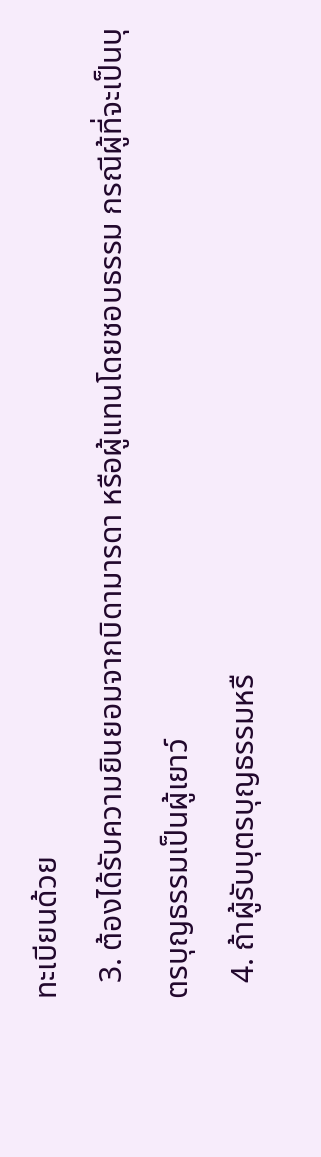ทะเบียนด้วย
  3. ต้องได้รับความยินยอมจากบิดามารดา หรือผู้แทนโดยชอบธรรม กรณีผู้ที่จะเป็นบุตรบุญธรรมเป็นผู้เยาว์
  4. ถ้าผู้รับบุตรบุญธรรมหรื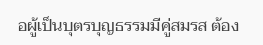อผู้เป็นบุตรบุญธรรมมีคู่สมรส ต้อง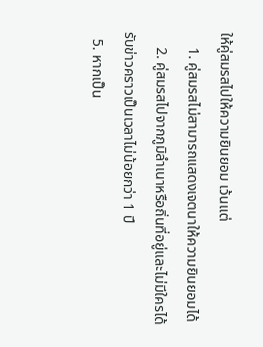ให้คู่สมรสไปให้ความยินยอม เว้นแต่
    1. คู่สมรสไม่สามารถแสดงเจตนาให้ความยินยอมได้
    2. คู่สมรสไปจากภูมิลำเนาหรือถิ่นที่อยู่และไม่มีใครได้รับข่าวคราวเป็นเวลาไม่น้อยกว่า 1 ปี
  5. หากเป็น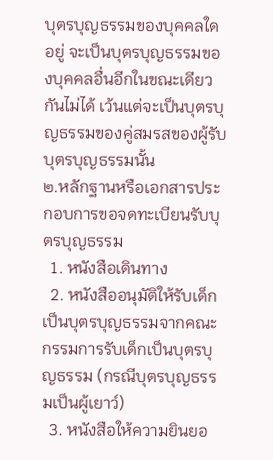บุตรบุญธรรมของบุคคลใดอยู่ จะเป็นบุตรบุญธรรมของบุคคลอื่นอีกในขณะเดียวกันไม่ได้ เว้นแต่จะเป็นบุตรบุญธรรมของคู่สมรสของผู้รับบุตรบุญธรรมนั้น
๒.หลักฐานหรือเอกสารประกอบการขอจดทะเบียนรับบุตรบุญธรรม
  1. หนังสือเดินทาง
  2. หนังสืออนุมัติให้รับเด็กเป็นบุตรบุญธรรมจากคณะกรรมการรับเด็กเป็นบุตรบุญธรรม (กรณีบุตรบุญธรรมเป็นผู้เยาว์)
  3. หนังสือให้ความยินยอ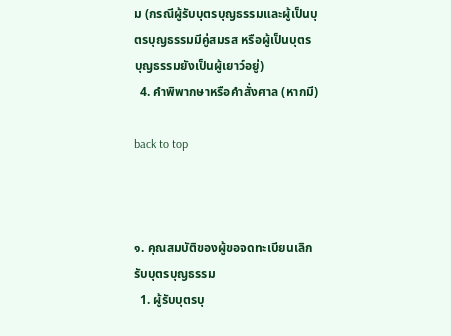ม (กรณีผู้รับบุตรบุญธรรมและผู้เป็นบุตรบุญธรรมมีคู่สมรส หรือผู้เป็นบุตรบุญธรรมยังเป็นผู้เยาว์อยู่)
  4. คำพิพากษาหรือคำสั่งศาล (หากมี)

back to top



๑. คุณสมบัติของผู้ขอจดทะเบียนเลิกรับบุตรบุญธรรม
  1. ผู้รับบุตรบุ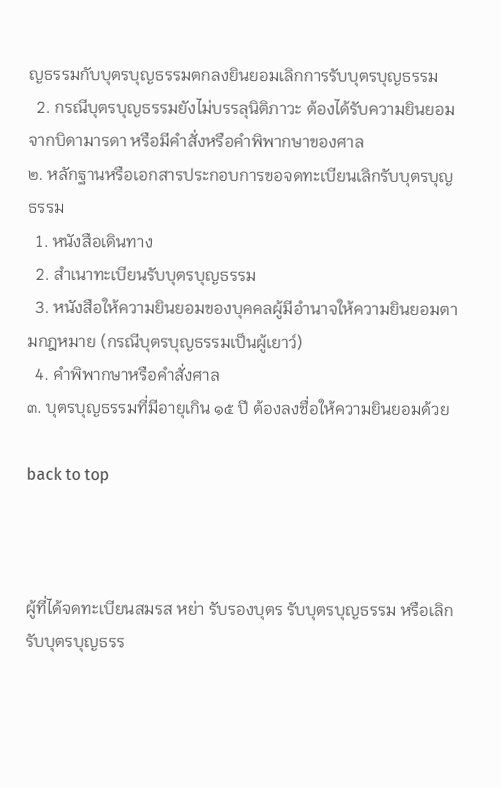ญธรรมกับบุตรบุญธรรมตกลงยินยอมเลิกการรับบุตรบุญธรรม
  2. กรณีบุตรบุญธรรมยังไม่บรรลุนิติภาวะ ต้องได้รับความยินยอมจากบิดามารดา หรือมีคำสั่งหรือคำพิพากษาของศาล
๒. หลักฐานหรือเอกสารประกอบการขอจดทะเบียนเลิกรับบุตรบุญธรรม
  1. หนังสือเดินทาง
  2. สำเนาทะเบียนรับบุตรบุญธรรม
  3. หนังสือให้ความยินยอมของบุคคลผู้มีอำนาจให้ความยินยอมตามกฎหมาย (กรณีบุตรบุญธรรมเป็นผู้เยาว์)
  4. คำพิพากษาหรือคำสั่งศาล
๓. บุตรบุญธรรมที่มีอายุเกิน ๑๕ ปี ต้องลงชื่อให้ความยินยอมด้วย

back to top



ผู้ที่ได้จดทะเบียนสมรส หย่า รับรองบุตร รับบุตรบุญธรรม หรือเลิกรับบุตรบุญธรร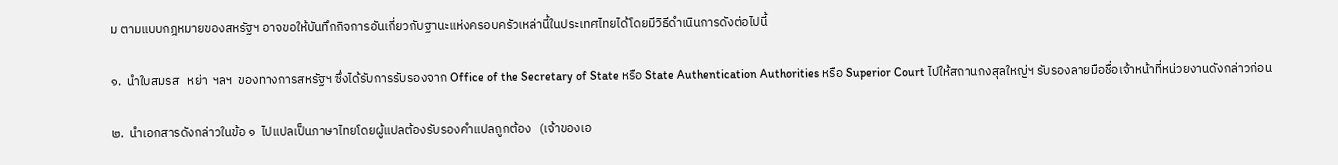ม ตามแบบกฎหมายของสหรัฐฯ อาจขอให้บันทึกกิจการอันเกี่ยวกับฐานะแห่งครอบครัวเหล่านี้ในประเทศไทยได้โดยมีวิธีดำเนินการดังต่อไปนี้

๑.  นำใบสมรส   หย่า  ฯลฯ  ของทางการสหรัฐฯ ซึ่งได้รับการรับรองจาก Office of the Secretary of State หรือ State Authentication Authorities หรือ Superior Court ไปให้สถานกงสุลใหญ่ฯ รับรองลายมือชื่อเจ้าหน้าที่หน่วยงานดังกล่าวก่อน

๒.  นำเอกสารดังกล่าวในข้อ ๑  ไปแปลเป็นภาษาไทยโดยผู้แปลต้องรับรองคำแปลถูกต้อง   (เจ้าของเอ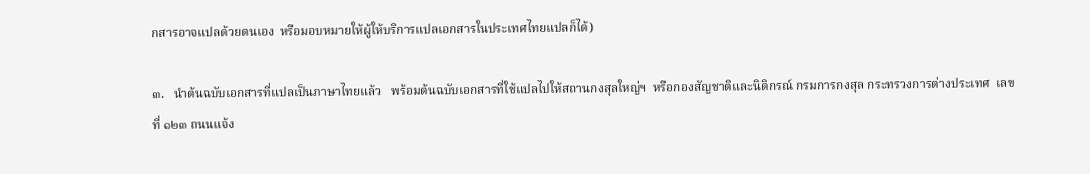กสารอาจแปลด้วยตนเอง  หรือมอบหมายให้ผู้ให้บริการแปลเอกสารในประเทศไทยแปลก็ได้)

๓.   นำต้นฉบับเอกสารที่แปลเป็นภาษาไทยแล้ว   พร้อมต้นฉบับเอกสารที่ใช้แปลไปให้สถานกงสุลใหญ่ฯ  หรือกองสัญชาติและนิติกรณ์ กรมการกงสุล กระทรวงการต่างประเทศ  เลขที่ ๑๒๓ ถนนแจ้ง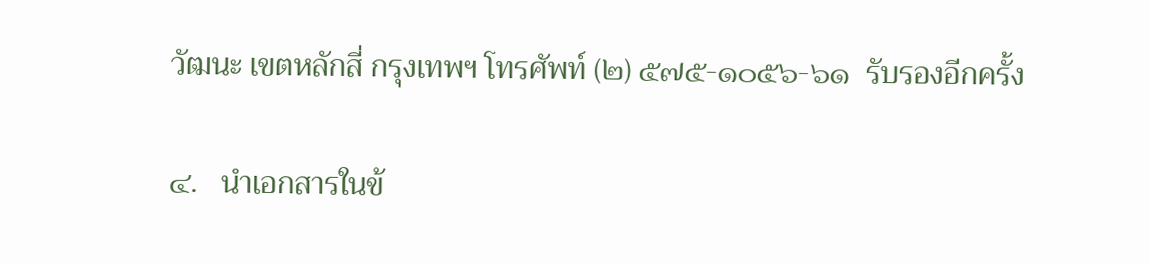วัฒนะ เขตหลักสี่ กรุงเทพฯ โทรศัพท์ (๒) ๕๗๕-๑๐๕๖-๖๑  รับรองอีกครั้ง

๔.   นำเอกสารในข้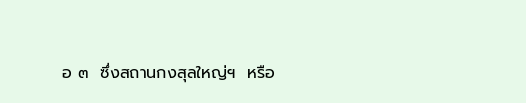อ ๓  ซึ่งสถานกงสุลใหญ่ฯ  หรือ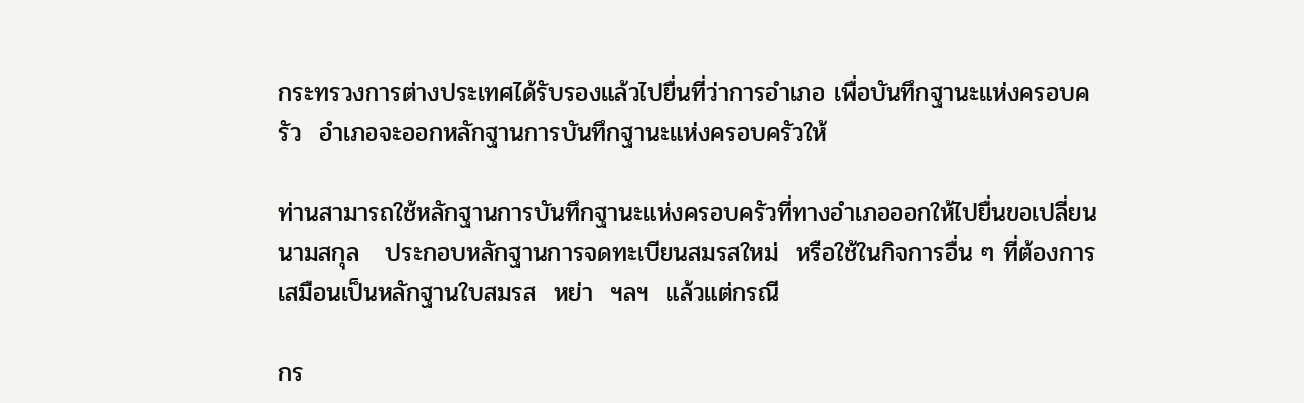กระทรวงการต่างประเทศได้รับรองแล้วไปยื่นที่ว่าการอำเภอ เพื่อบันทึกฐานะแห่งครอบครัว  อำเภอจะออกหลักฐานการบันทึกฐานะแห่งครอบครัวให้

ท่านสามารถใช้หลักฐานการบันทึกฐานะแห่งครอบครัวที่ทางอำเภอออกให้ไปยื่นขอเปลี่ยนนามสกุล   ประกอบหลักฐานการจดทะเบียนสมรสใหม่  หรือใช้ในกิจการอื่น ๆ ที่ต้องการเสมือนเป็นหลักฐานใบสมรส  หย่า  ฯลฯ  แล้วแต่กรณี

กร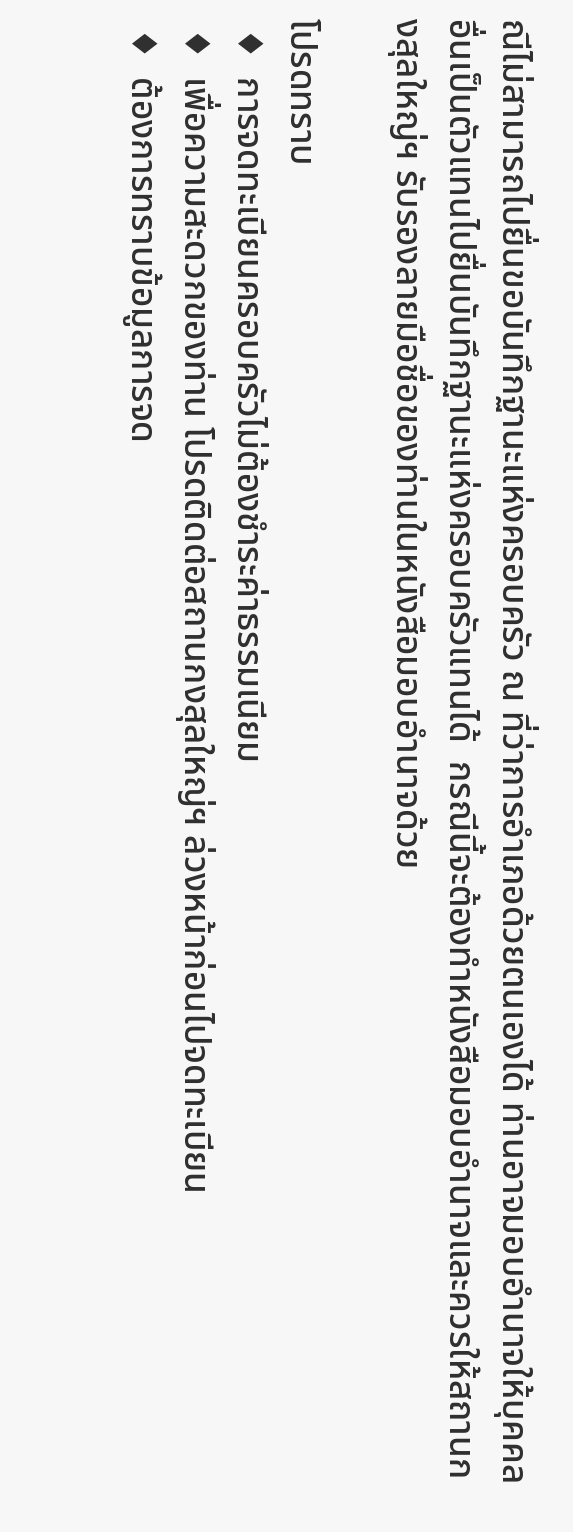ณีไม่สามารถไปยื่นขอบันทึกฐานะแห่งครอบครัว ณ ที่ว่าการอำเภอด้วยตนเองได้ ท่านอาจมอบอำนาจให้บุคคลอื่นเป็นตัวแทนไปยื่นบันทึกฐานะแห่งครอบครัวแทนได้  กรณีนี้จะต้องทำหนังสือมอบอำนาจและควรให้สถานกงสุลใหญ่ฯ รับรองลายมือชื่อของท่านในหนังสือมอบอำนาจด้วย

โปรดทราบ
 ♦  การจดทะเบียนครอบครัวไม่ต้องชำระค่าธรรมเนียม
 ♦  เพื่อความสะดวกของท่าน โปรดติดต่อสถานกงสุลใหญ่ฯ ล่วงหน้าก่อนไปจดทะเบียน
 ♦  ต้องการทราบข้อมูลการจด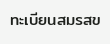ทะเบียนสมรสข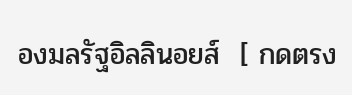องมลรัฐอิลลินอยส์  [ กดตรง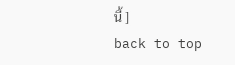นี้ ]
back to top